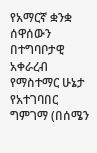የአማርኛ ቋንቋ ሰዋሰውን በተግባቦታዊ አቀራረብ የማስተማር ሁኔታ የአተገባበር ግምገማ (በሰሜን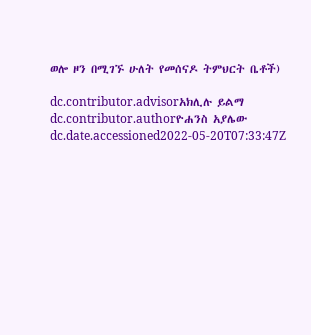ወሎ ዞን በሚገኙ ሁለት የመሰናዶ ትምህርት ቤቶች)

dc.contributor.advisorአክሊሉ ይልማ
dc.contributor.authorዮሐንስ አያሌው
dc.date.accessioned2022-05-20T07:33:47Z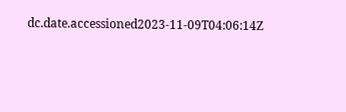dc.date.accessioned2023-11-09T04:06:14Z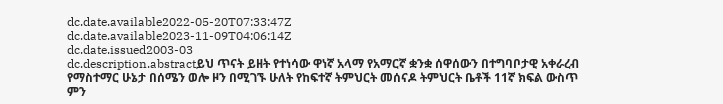dc.date.available2022-05-20T07:33:47Z
dc.date.available2023-11-09T04:06:14Z
dc.date.issued2003-03
dc.description.abstractይህ ጥናት ይዘት የተነሳው ዋነኛ አላማ የአማርኛ ቋንቋ ሰዋሰውን በተግባቦታዊ አቀራረብ የማስተማር ሁኔታ በሰሜን ወሎ ዞን በሚገኙ ሁለት የከፍተኛ ትምህርት መሰናዶ ትምህርት ቤቶች 11ኛ ክፍል ውስጥ ምን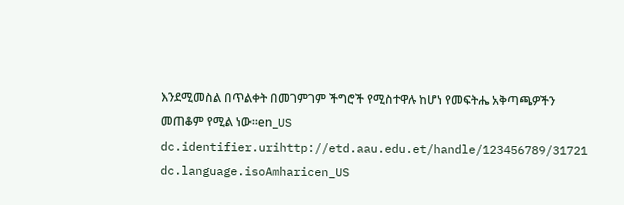እንደሚመስል በጥልቀት በመገምገም ችግሮች የሚስተዋሉ ከሆነ የመፍትሔ አቅጣጫዎችን መጠቆም የሚል ነው፡፡en_US
dc.identifier.urihttp://etd.aau.edu.et/handle/123456789/31721
dc.language.isoAmharicen_US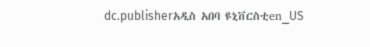dc.publisherአዲስ አበባ ዩኒቨርስቲen_US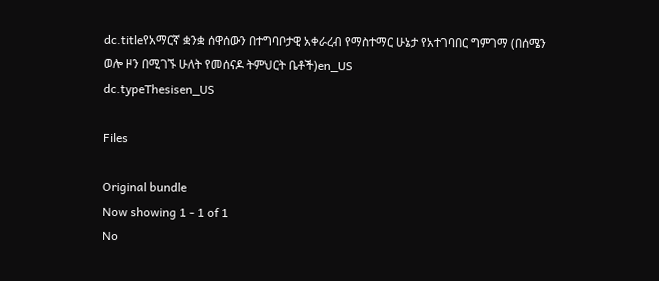dc.titleየአማርኛ ቋንቋ ሰዋሰውን በተግባቦታዊ አቀራረብ የማስተማር ሁኔታ የአተገባበር ግምገማ (በሰሜን ወሎ ዞን በሚገኙ ሁለት የመሰናዶ ትምህርት ቤቶች)en_US
dc.typeThesisen_US

Files

Original bundle
Now showing 1 - 1 of 1
No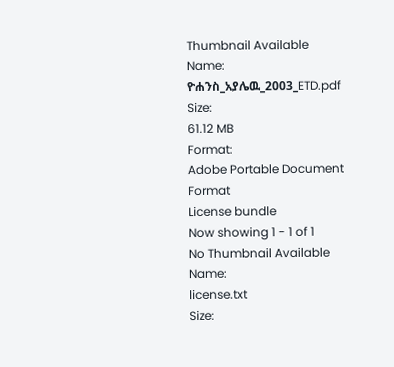Thumbnail Available
Name:
ዮሐንስ_አያሌዉ_2003_ETD.pdf
Size:
61.12 MB
Format:
Adobe Portable Document Format
License bundle
Now showing 1 - 1 of 1
No Thumbnail Available
Name:
license.txt
Size: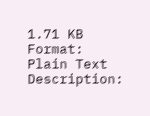1.71 KB
Format:
Plain Text
Description: